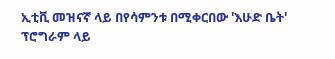ኢቲቪ መዝናኛ ላይ በየሳምንቱ በሚቀርበው 'እሁድ ቤት' ፕሮግራም ላይ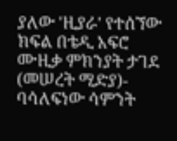ያለው 'ዚያራ' የተሰኘው ክፍል በቴዲ አፍሮ ሙዚቃ ምክንያት ታገደ
(መሠረት ሚድያ)- ባሳለፍነው ሳምንት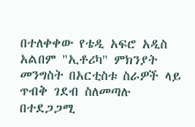በተለቀቀው የቴዲ አፍሮ አዲስ አልበም "ኢቶሪካ" ምክንያት መንግስት በአርቲስቱ ስራዎች ላይ ጥብቅ ገደብ ስለመጣሉ በተደጋጋሚ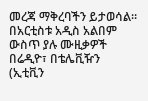መረጃ ማቅረባችን ይታወሳል።
በአርቲስቱ አዲስ አልበም ውስጥ ያሉ ሙዚቃዎች በሬዲዮ፣ በቴሌቪዥን (ኢቲቪን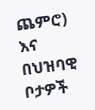ጨምሮ) እና በህዝባዊ ቦታዎች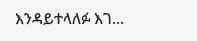እንዳይተላለፉ እገ…